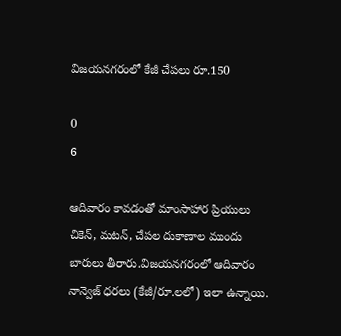విజయనగరంలో కేజీ చేపలు రూ.150

0
6

ఆదివారం కావడంతో మాంసాహార ప్రియులు చికెన్, మటన్, చేపల దుకాణాల ముందు బారులు తీరారు.విజయనగరంలో ఆదివారం నాన్వెజ్ ధరలు (కేజీ/రూ.లలో) ఇలా ఉన్నాయి.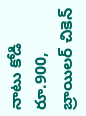నాటు కోడి రూ.900, బ్రాయిలర్ చికెన్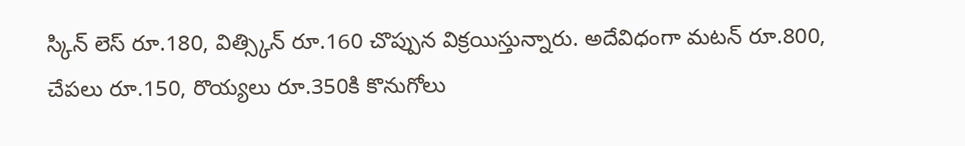స్కిన్ లెస్ రూ.180, విత్స్కిన్ రూ.160 చొప్పున విక్రయిస్తున్నారు. అదేవిధంగా మటన్ రూ.800, చేపలు రూ.150, రొయ్యలు రూ.350కి కొనుగోలు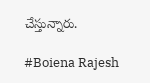చేస్తున్నారు.

#Boiena Rajesh